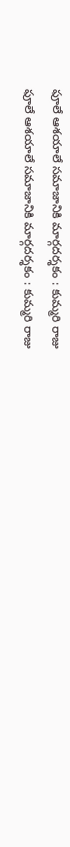ఫూలే ఆశయాలే సమాజానికి మార్గదర్శకం : కుమ్మరి రాజు
ఫూలే ఆశయాలే సమాజానికి మార్గదర్శకం : కుమ్మరి రాజు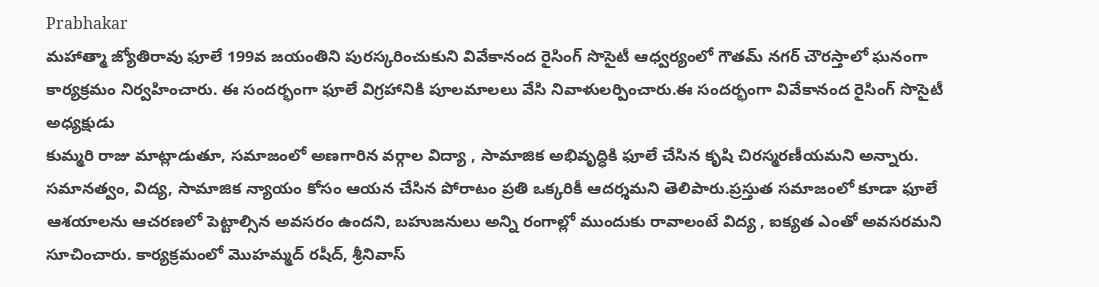Prabhakar
మహాత్మా జ్యోతిరావు ఫూలే 199వ జయంతిని పురస్కరించుకుని వివేకానంద రైసింగ్ సొసైటీ ఆధ్వర్యంలో గౌతమ్ నగర్ చౌరస్తాలో ఘనంగా కార్యక్రమం నిర్వహించారు. ఈ సందర్భంగా ఫూలే విగ్రహానికి పూలమాలలు వేసి నివాళులర్పించారు.ఈ సందర్భంగా వివేకానంద రైసింగ్ సొసైటీ అధ్యక్షుడు
కుమ్మరి రాజు మాట్లాడుతూ, సమాజంలో అణగారిన వర్గాల విద్యా , సామాజిక అభివృద్ధికి ఫూలే చేసిన కృషి చిరస్మరణీయమని అన్నారు. సమానత్వం, విద్య, సామాజిక న్యాయం కోసం ఆయన చేసిన పోరాటం ప్రతి ఒక్కరికీ ఆదర్శమని తెలిపారు.ప్రస్తుత సమాజంలో కూడా ఫూలే ఆశయాలను ఆచరణలో పెట్టాల్సిన అవసరం ఉందని, బహుజనులు అన్ని రంగాల్లో ముందుకు రావాలంటే విద్య , ఐక్యత ఎంతో అవసరమని సూచించారు. కార్యక్రమంలో మొహమ్మద్ రషీద్, శ్రీనివాస్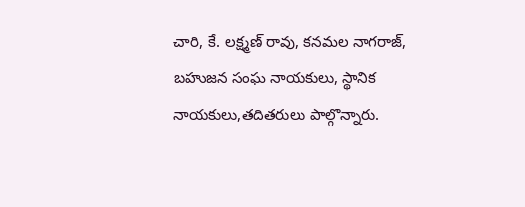చారి, కే. లక్ష్మణ్ రావు, కనమల నాగరాజ్, బహుజన సంఘ నాయకులు, స్థానిక నాయకులు,తదితరులు పాల్గొన్నారు.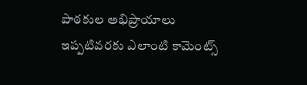పాఠకుల అభిప్రాయాలు
ఇప్పటివరకు ఎలాంటి కామెంట్స్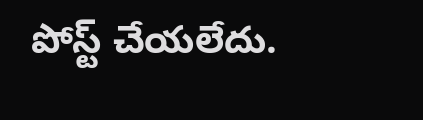పోస్ట్ చేయలేదు.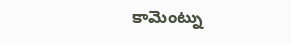కామెంట్ను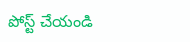పోస్ట్ చేయండి